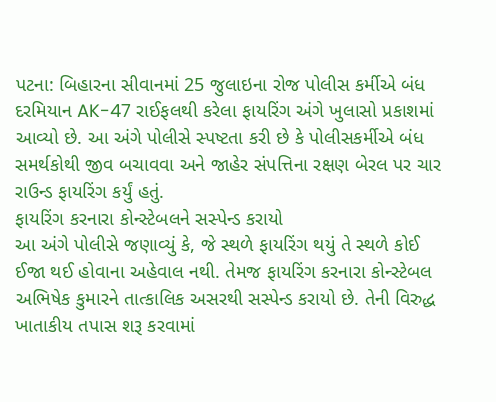પટના: બિહારના સીવાનમાં 25 જુલાઇના રોજ પોલીસ કર્મીએ બંધ દરમિયાન AK-47 રાઈફલથી કરેલા ફાયરિંગ અંગે ખુલાસો પ્રકાશમાં આવ્યો છે. આ અંગે પોલીસે સ્પષ્ટતા કરી છે કે પોલીસકર્મીએ બંધ સમર્થકોથી જીવ બચાવવા અને જાહેર સંપત્તિના રક્ષણ બેરલ પર ચાર રાઉન્ડ ફાયરિંગ કર્યું હતું.
ફાયરિંગ કરનારા કોન્સ્ટેબલને સસ્પેન્ડ કરાયો
આ અંગે પોલીસે જણાવ્યું કે, જે સ્થળે ફાયરિંગ થયું તે સ્થળે કોઈ ઈજા થઈ હોવાના અહેવાલ નથી. તેમજ ફાયરિંગ કરનારા કોન્સ્ટેબલ અભિષેક કુમારને તાત્કાલિક અસરથી સસ્પેન્ડ કરાયો છે. તેની વિરુદ્ધ ખાતાકીય તપાસ શરૂ કરવામાં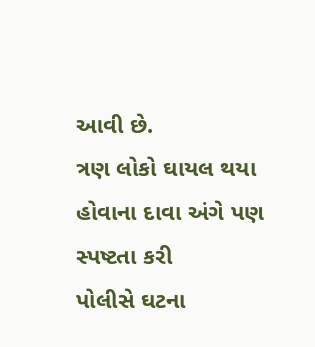આવી છે.
ત્રણ લોકો ઘાયલ થયા હોવાના દાવા અંગે પણ સ્પષ્ટતા કરી
પોલીસે ઘટના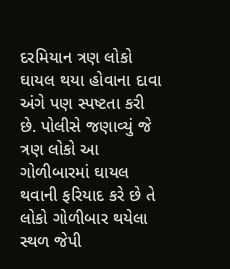દરમિયાન ત્રણ લોકો ઘાયલ થયા હોવાના દાવા અંગે પણ સ્પષ્ટતા કરી છે. પોલીસે જણાવ્યું જે ત્રણ લોકો આ ગોળીબારમાં ઘાયલ થવાની ફરિયાદ કરે છે તે લોકો ગોળીબાર થયેલા સ્થળ જેપી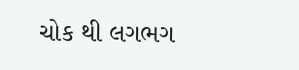ચોક થી લગભગ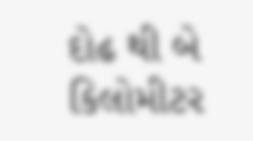દોઢ થી બે કિલોમીટર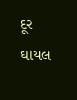દૂર ઘાયલ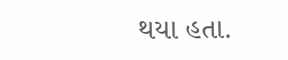થયા હતા.